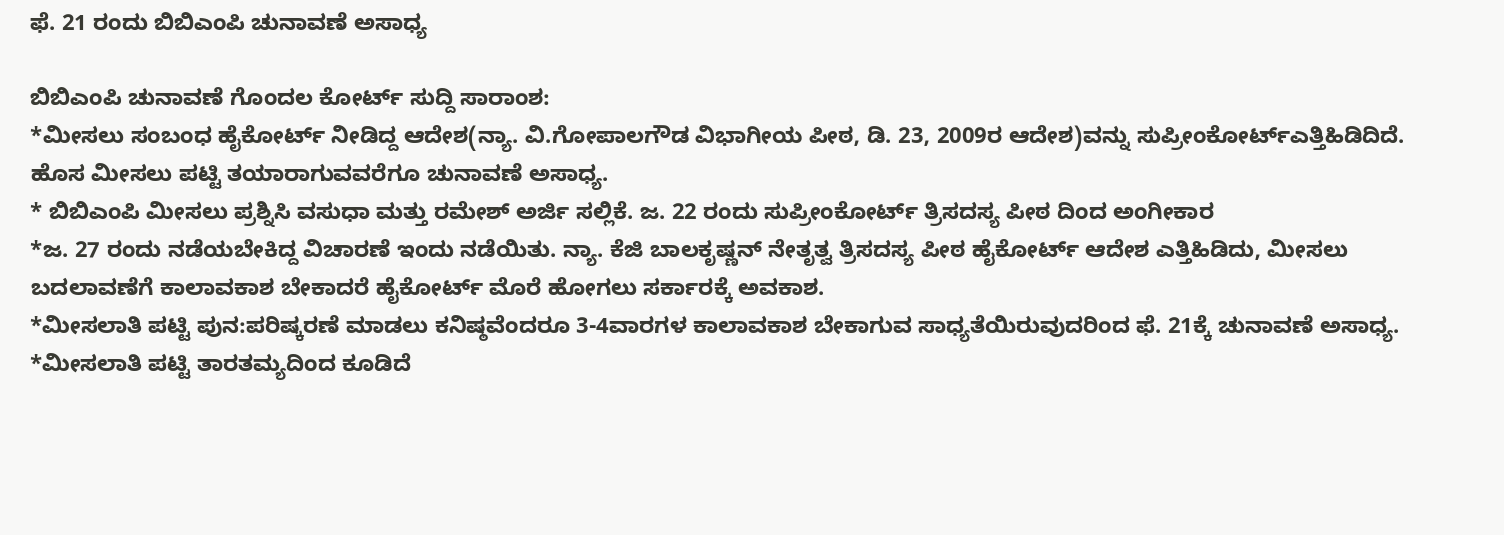ಫೆ. 21 ರಂದು ಬಿಬಿಎಂಪಿ ಚುನಾವಣೆ ಅಸಾಧ್ಯ

ಬಿಬಿಎಂಪಿ ಚುನಾವಣೆ ಗೊಂದಲ ಕೋರ್ಟ್ ಸುದ್ದಿ ಸಾರಾಂಶ:
*ಮೀಸಲು ಸಂಬಂಧ ಹೈಕೋರ್ಟ್ ನೀಡಿದ್ದ ಆದೇಶ(ನ್ಯಾ. ವಿ.ಗೋಪಾಲಗೌಡ ವಿಭಾಗೀಯ ಪೀಠ, ಡಿ. 23, 2009ರ ಆದೇಶ)ವನ್ನು ಸುಪ್ರೀಂಕೋರ್ಟ್ಎತ್ತಿಹಿಡಿದಿದೆ. ಹೊಸ ಮೀಸಲು ಪಟ್ಟಿ ತಯಾರಾಗುವವರೆಗೂ ಚುನಾವಣೆ ಅಸಾಧ್ಯ.
* ಬಿಬಿಎಂಪಿ ಮೀಸಲು ಪ್ರಶ್ನಿಸಿ ವಸುಧಾ ಮತ್ತು ರಮೇಶ್ ಅರ್ಜಿ ಸಲ್ಲಿಕೆ. ಜ. 22 ರಂದು ಸುಪ್ರೀಂಕೋರ್ಟ್ ತ್ರಿಸದಸ್ಯ ಪೀಠ ದಿಂದ ಅಂಗೀಕಾರ
*ಜ. 27 ರಂದು ನಡೆಯಬೇಕಿದ್ದ ವಿಚಾರಣೆ ಇಂದು ನಡೆಯಿತು. ನ್ಯಾ. ಕೆಜಿ ಬಾಲಕೃಷ್ಣನ್ ನೇತೃತ್ವ ತ್ರಿಸದಸ್ಯ ಪೀಠ ಹೈಕೋರ್ಟ್ ಆದೇಶ ಎತ್ತಿಹಿಡಿದು, ಮೀಸಲು ಬದಲಾವಣೆಗೆ ಕಾಲಾವಕಾಶ ಬೇಕಾದರೆ ಹೈಕೋರ್ಟ್ ಮೊರೆ ಹೋಗಲು ಸರ್ಕಾರಕ್ಕೆ ಅವಕಾಶ.
*ಮೀಸಲಾತಿ ಪಟ್ಟಿ ಪುನ:ಪರಿಷ್ಕರಣೆ ಮಾಡಲು ಕನಿಷ್ಠವೆಂದರೂ 3-4ವಾರಗಳ ಕಾಲಾವಕಾಶ ಬೇಕಾಗುವ ಸಾಧ್ಯತೆಯಿರುವುದರಿಂದ ಫೆ. 21ಕ್ಕೆ ಚುನಾವಣೆ ಅಸಾಧ್ಯ.
*ಮೀಸಲಾತಿ ಪಟ್ಟಿ ತಾರತಮ್ಯದಿಂದ ಕೂಡಿದೆ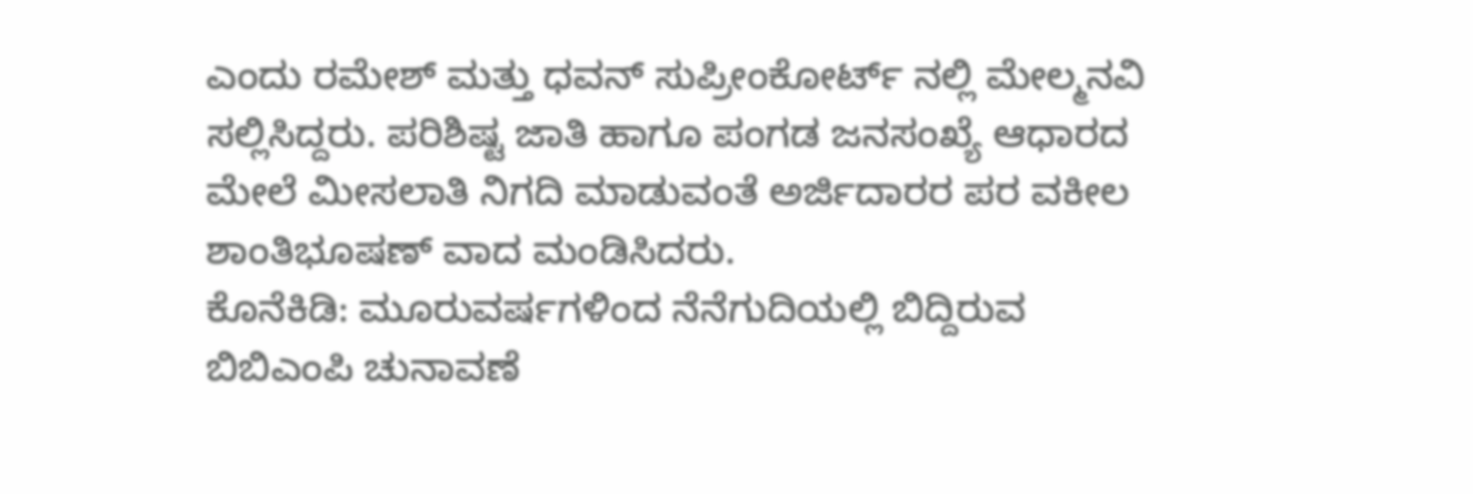ಎಂದು ರಮೇಶ್ ಮತ್ತು ಧವನ್ ಸುಪ್ರೀಂಕೋರ್ಟ್ ನಲ್ಲಿ ಮೇಲ್ಮನವಿ ಸಲ್ಲಿಸಿದ್ದರು. ಪರಿಶಿಷ್ಟ ಜಾತಿ ಹಾಗೂ ಪಂಗಡ ಜನಸಂಖ್ಯೆ ಆಧಾರದ ಮೇಲೆ ಮೀಸಲಾತಿ ನಿಗದಿ ಮಾಡುವಂತೆ ಅರ್ಜಿದಾರರ ಪರ ವಕೀಲ ಶಾಂತಿಭೂಷಣ್ ವಾದ ಮಂಡಿಸಿದರು.
ಕೊನೆಕಿಡಿ: ಮೂರುವರ್ಷಗಳಿಂದ ನೆನೆಗುದಿಯಲ್ಲಿ ಬಿದ್ದಿರುವ ಬಿಬಿಎಂಪಿ ಚುನಾವಣೆ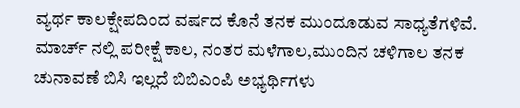ವ್ಯರ್ಥ ಕಾಲಕ್ಷೇಪದಿಂದ ವರ್ಷದ ಕೊನೆ ತನಕ ಮುಂದೂಡುವ ಸಾಧ್ಯತೆಗಳಿವೆ. ಮಾರ್ಚ್ ನಲ್ಲಿ ಪರೀಕ್ಷೆ ಕಾಲ, ನಂತರ ಮಳೆಗಾಲ,ಮುಂದಿನ ಚಳಿಗಾಲ ತನಕ ಚುನಾವಣೆ ಬಿಸಿ ಇಲ್ಲದೆ ಬಿಬಿಎಂಪಿ ಅಭ್ಯರ್ಥಿಗಳು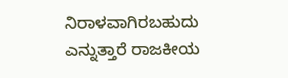ನಿರಾಳವಾಗಿರಬಹುದು ಎನ್ನುತ್ತಾರೆ ರಾಜಕೀಯ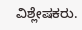ವಿಶ್ಲೇಷಕರು.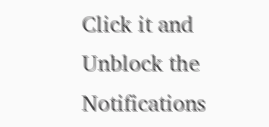Click it and Unblock the Notifications